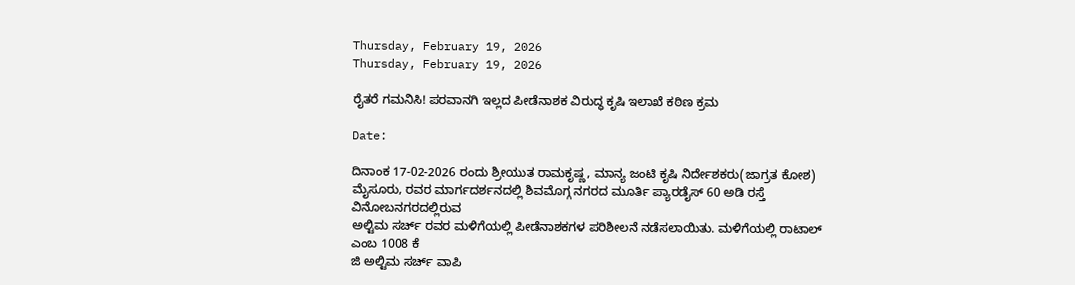Thursday, February 19, 2026
Thursday, February 19, 2026

ರೈತರೆ ಗಮನಿಸಿ! ಪರವಾನಗಿ ಇಲ್ಲದ ಪೀಡೆನಾಶಕ ವಿರುದ್ಧ ಕೃಷಿ ಇಲಾಖೆ ಕಠಿಣ ಕ್ರಮ

Date:

ದಿನಾಂಕ 17-02-2026 ರಂದು ಶ್ರೀಯುತ ರಾಮಕೃಷ್ಣ, ಮಾನ್ಯ ಜಂಟಿ ಕೃಷಿ ನಿರ್ದೇಶಕರು(ಜಾಗ್ರತ ಕೋಶ)
ಮೈಸೂರು, ರವರ ಮಾರ್ಗದರ್ಶನದಲ್ಲಿ ಶಿವಮೊಗ್ಗ ನಗರದ ಮೂರ್ತಿ ಪ್ಯಾರಡೈಸ್ 60 ಅಡಿ ರಸ್ತೆ ವಿನೋಬನಗರದಲ್ಲಿರುವ
ಅಲ್ಟಿಮ ಸರ್ಚ್ ರವರ ಮಳಿಗೆಯಲ್ಲಿ ಪೀಡೆನಾಶಕಗಳ ಪರಿಶೀಲನೆ ನಡೆಸಲಾಯಿತು. ಮಳಿಗೆಯಲ್ಲಿ ರಾಟಾಲ್ ಎಂಬ 1008 ಕೆ
ಜಿ ಅಲ್ಟಿಮ ಸರ್ಚ್ ವಾಪಿ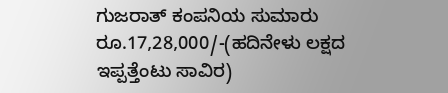ಗುಜರಾತ್ ಕಂಪನಿಯ ಸುಮಾರು ರೂ.17,28,000/-(ಹದಿನೇಳು ಲಕ್ಷದ ಇಪ್ಪತ್ತೆಂಟು ಸಾವಿರ)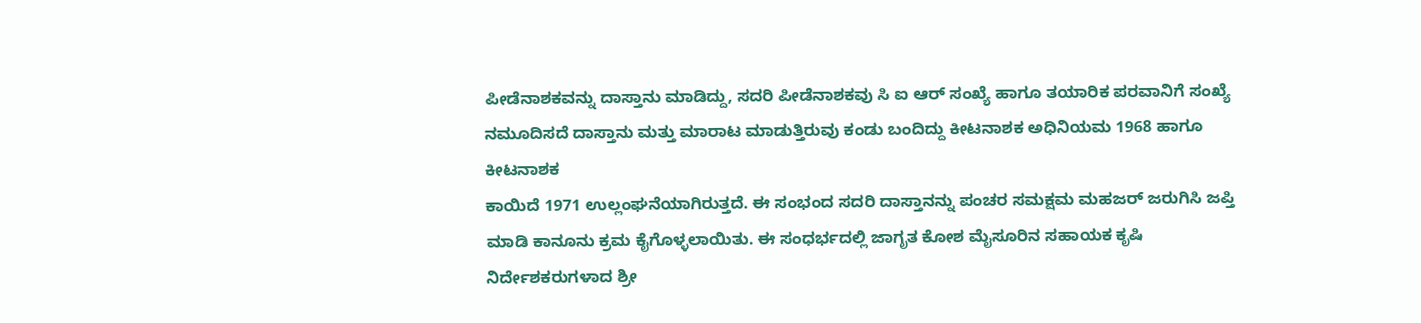ಪೀಡೆನಾಶಕವನ್ನು ದಾಸ್ತಾನು ಮಾಡಿದ್ದು, ಸದರಿ ಪೀಡೆನಾಶಕವು ಸಿ ಐ ಆರ್ ಸಂಖ್ಯೆ ಹಾಗೂ ತಯಾರಿಕ ಪರವಾನಿಗೆ ಸಂಖ್ಯೆ
ನಮೂದಿಸದೆ ದಾಸ್ತಾನು ಮತ್ತು ಮಾರಾಟ ಮಾಡುತ್ತಿರುವು ಕಂಡು ಬಂದಿದ್ದು ಕೀಟನಾಶಕ ಅಧಿನಿಯಮ 1968 ಹಾಗೂ ಕೀಟನಾಶಕ
ಕಾಯಿದೆ 1971 ಉಲ್ಲಂಘನೆಯಾಗಿರುತ್ತದೆ. ಈ ಸಂಭಂದ ಸದರಿ ದಾಸ್ತಾನನ್ನು ಪಂಚರ ಸಮಕ್ಷಮ ಮಹಜರ್ ಜರುಗಿಸಿ ಜಪ್ತಿ
ಮಾಡಿ ಕಾನೂನು ಕ್ರಮ ಕೈಗೊಳ್ಳಲಾಯಿತು. ಈ ಸಂಧರ್ಭದಲ್ಲಿ ಜಾಗೃತ ಕೋಶ ಮೈಸೂರಿನ ಸಹಾಯಕ ಕೃಷಿ
ನಿರ್ದೇಶಕರುಗಳಾದ ಶ್ರೀ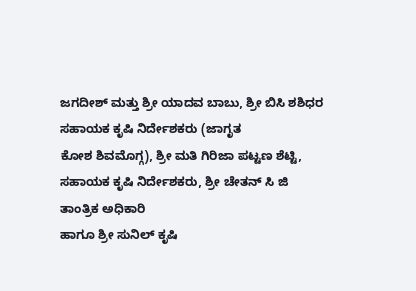ಜಗದೀಶ್ ಮತ್ತು ಶ್ರೀ ಯಾದವ ಬಾಬು, ಶ್ರೀ ಬಿಸಿ ಶಶಿಧರ ಸಹಾಯಕ ಕೃಷಿ ನಿರ್ದೇಶಕರು (ಜಾಗೃತ
ಕೋಶ ಶಿವಮೊಗ್ಗ), ಶ್ರೀ ಮತಿ ಗಿರಿಜಾ ಪಟ್ಟಣ ಶೆಟ್ಟಿ, ಸಹಾಯಕ ಕೃಷಿ ನಿರ್ದೇಶಕರು, ಶ್ರೀ ಚೇತನ್ ಸಿ ಜಿ ತಾಂತ್ರಿಕ ಅಧಿಕಾರಿ
ಹಾಗೂ ಶ್ರೀ ಸುನಿಲ್ ಕೃಷಿ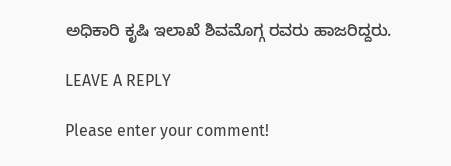ಅಧಿಕಾರಿ ಕೃಷಿ ಇಲಾಖೆ ಶಿವಮೊಗ್ಗ ರವರು ಹಾಜರಿದ್ದರು.

LEAVE A REPLY

Please enter your comment!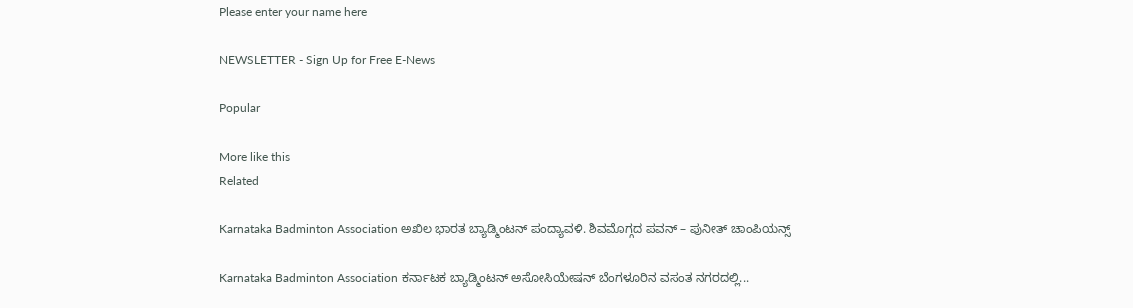Please enter your name here

NEWSLETTER - Sign Up for Free E-News

Popular

More like this
Related

Karnataka Badminton Association ಅಖಿಲ ಭಾರತ ಬ್ಯಾಡ್ಮಿಂಟನ್ ಪಂದ್ಯಾವಳಿ. ಶಿವಮೊಗ್ಗದ ಪವನ್ – ಪುನೀತ್ ಚಾಂಪಿಯನ್ಸ್

Karnataka Badminton Association ಕರ್ನಾಟಕ ಬ್ಯಾಡ್ಮಿಂಟನ್ ಅಸೋಸಿಯೇಷನ್‌ ಬೆಂಗಳೂರಿನ ವಸಂತ ನಗರದಲ್ಲಿ...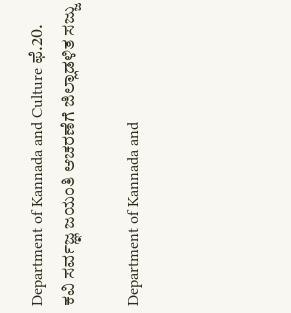Department of Kannada and Culture ಫೆ.20. ಕವಿ ಸರ್ವಜ್ಞ ಜಯಂತಿ ಆಚರಣೆಗೆ ಜಿಲ್ಲಾಡಳಿತ ಸಜ್ಜು

Department of Kannada and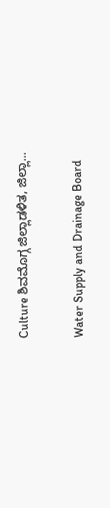Culture ಶಿವಮೊಗ್ಗ ಜಿಲ್ಲಾಡಳಿತ, ಜಿಲ್ಲಾ...

Water Supply and Drainage Board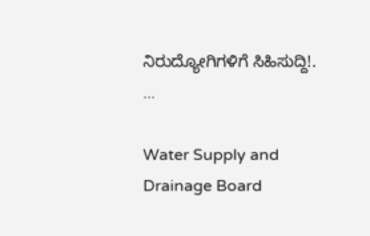ನಿರುದ್ಯೋಗಿಗಳಿಗೆ ಸಿಹಿಸುದ್ದಿ!. ...

Water Supply and Drainage Board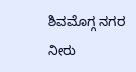ಶಿವಮೊಗ್ಗ ನಗರ ನೀರು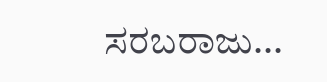ಸರಬರಾಜು...